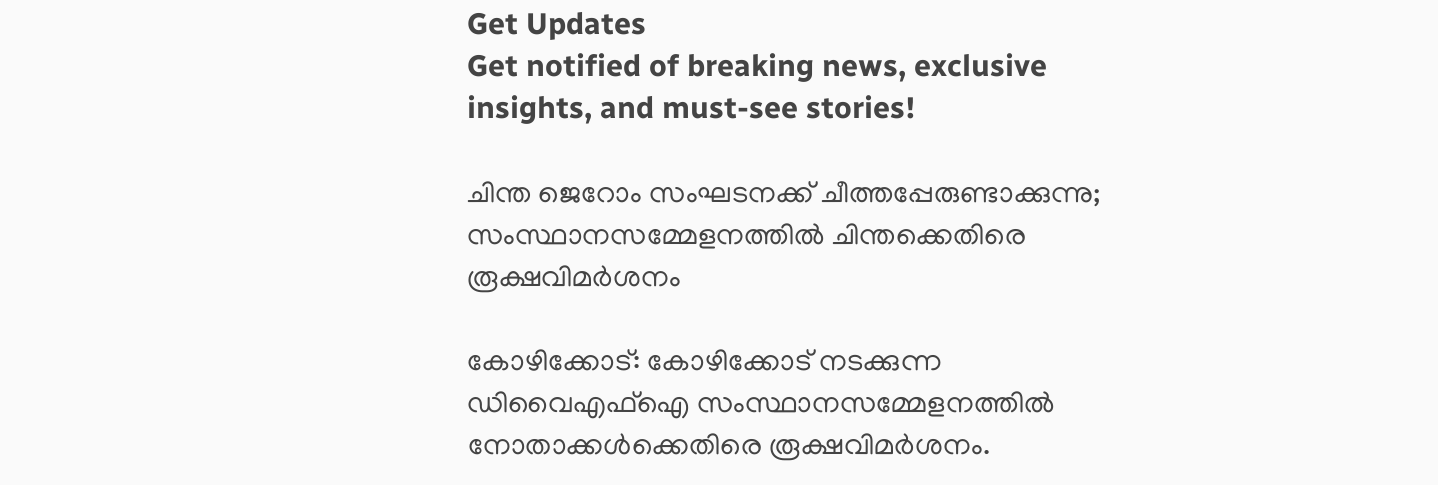Get Updates
Get notified of breaking news, exclusive insights, and must-see stories!

ചിന്ത ജെറോം സംഘടനക്ക് ചീത്തപ്പേരുണ്ടാക്കുന്നു; സംസ്ഥാനസമ്മേളനത്തില്‍ ചിന്തക്കെതിരെ രൂക്ഷവിമര്‍ശനം

കോഴിക്കോട്: കോഴിക്കോട് നടക്കുന്ന ഡിവൈഎഫ്‌ഐ സംസ്ഥാനസമ്മേളനത്തില്‍ നോതാക്കള്‍ക്കെതിരെ രൂക്ഷവിമര്‍ശനം.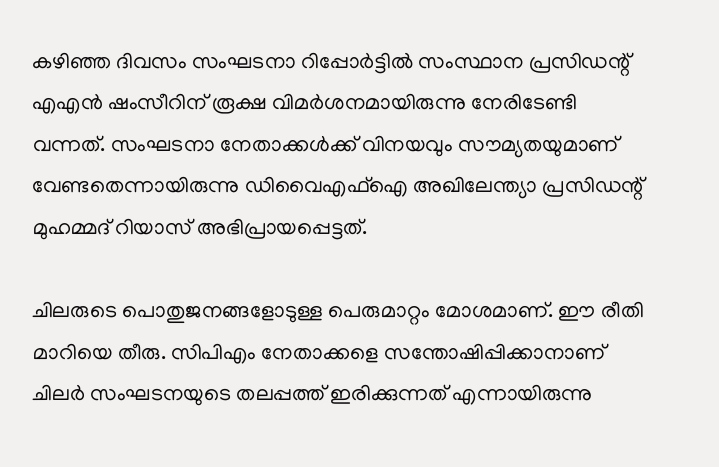കഴിഞ്ഞ ദിവസം സംഘടനാ റിപ്പോര്‍ട്ടില്‍ സംസ്ഥാന പ്രസിഡന്റ് എഎന്‍ ഷംസീറിന് രൂക്ഷ വിമര്‍ശനമായിരുന്നു നേരിടേണ്ടി വന്നത്. സംഘടനാ നേതാക്കള്‍ക്ക് വിനയവും സൗമ്യതയുമാണ് വേണ്ടതെന്നായിരുന്നു ഡിവൈഎഫ്‌ഐ അഖിലേന്ത്യാ പ്രസിഡന്റ് മുഹമ്മദ് റിയാസ് അഭിപ്രായപ്പെട്ടത്.

ചിലരുടെ പൊതുജനങ്ങളോടുള്ള പെരുമാറ്റം മോശമാണ്. ഈ രീതി മാറിയെ തീരു. സിപിഎം നേതാക്കളെ സന്തോഷിപ്പിക്കാനാണ് ചിലര്‍ സംഘടനയുടെ തലപ്പത്ത് ഇരിക്കുന്നത് എന്നായിരുന്നു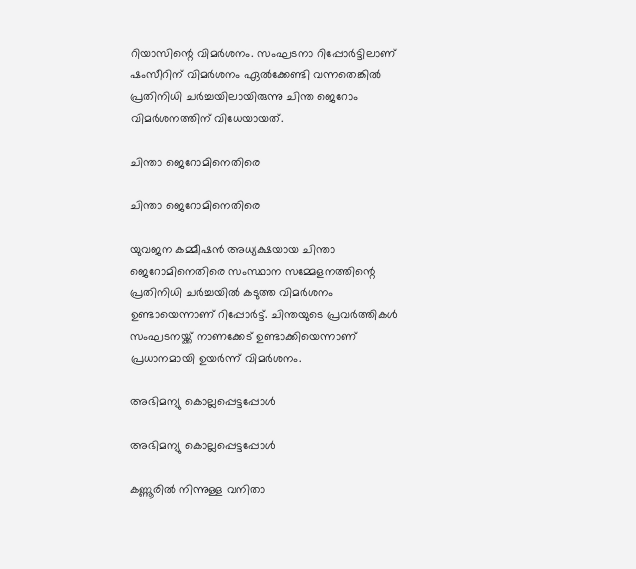റിയാസിന്റെ വിമര്‍ശനം. സംഘടനാ റിപ്പോര്‍ട്ടിലാണ് ഷംസീറിന് വിമര്‍ശനം ഏല്‍ക്കേണ്ടി വന്നതെങ്കില്‍ പ്രതിനിധി ചര്‍ച്ചയിലായിരുന്നു ചിന്ത ജെറോം വിമര്‍ശനത്തിന് വിധേയായത്.

ചിന്താ ജെറോമിനെതിരെ

ചിന്താ ജെറോമിനെതിരെ

യുവജന കമ്മീഷന്‍ അധ്യക്ഷയായ ചിന്താ ജെറോമിനെതിരെ സംസ്ഥാന സമ്മേളനത്തിന്റെ പ്രതിനിധി ചര്‍ച്ചയില്‍ കടുത്ത വിമര്‍ശനം ഉണ്ടായെന്നാണ് റിപ്പോര്‍ട്ട്. ചിന്തയുടെ പ്രവര്‍ത്തികള്‍ സംഘടനയ്ക്ക് നാണക്കേട് ഉണ്ടാക്കിയെന്നാണ് പ്രധാനമായി ഉയര്‍ന്ന് വിമര്‍ശനം.

അഭിമന്യു കൊല്ലപ്പെട്ടപ്പോള്‍

അഭിമന്യു കൊല്ലപ്പെട്ടപ്പോള്‍

കണ്ണൂരില്‍ നിന്നുള്ള വനിതാ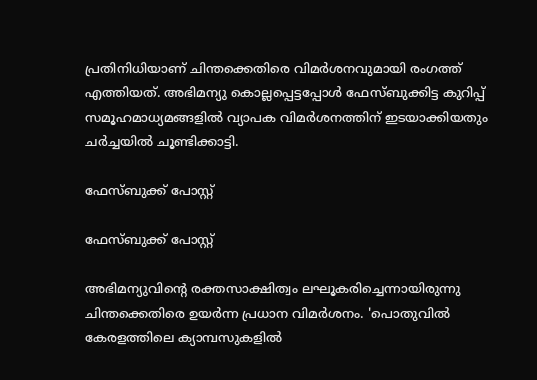പ്രതിനിധിയാണ് ചിന്തക്കെതിരെ വിമര്‍ശനവുമായി രംഗത്ത് എത്തിയത്. അഭിമന്യു കൊല്ലപ്പെട്ടപ്പോള്‍ ഫേസ്ബുക്കിട്ട കുറിപ്പ് സമൂഹമാധ്യമങ്ങളില്‍ വ്യാപക വിമര്‍ശനത്തിന് ഇടയാക്കിയതും ചര്‍ച്ചയില്‍ ചൂണ്ടിക്കാട്ടി.

ഫേസ്ബുക്ക് പോസ്റ്റ്

ഫേസ്ബുക്ക് പോസ്റ്റ്

അഭിമന്യുവിന്റെ രക്തസാക്ഷിത്വം ലഘൂകരിച്ചെന്നായിരുന്നു ചിന്തക്കെതിരെ ഉയര്‍ന്ന പ്രധാന വിമര്‍ശനം. 'പൊതുവില്‍ കേരളത്തിലെ ക്യാമ്പസുകളില്‍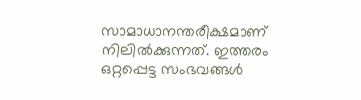സാമാധാനന്തരീക്ഷമാണ് നിലില്‍ക്കുന്നത്. ഇത്തരം ഒറ്റപ്പെട്ട സംഭവങ്ങള്‍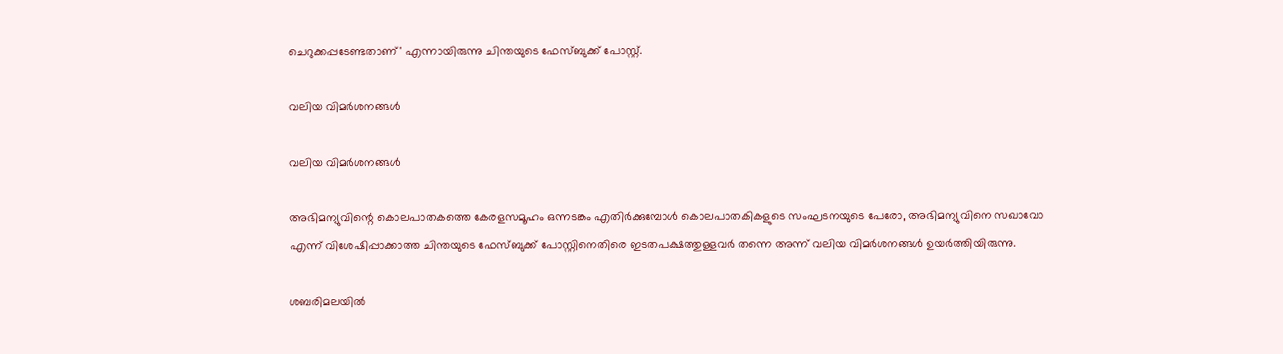ചെറുക്കപ്പടേണ്ടതാണ്' എന്നായിരുന്നു ചിന്തയുടെ ഫേസ്ബുക്ക് പോസ്റ്റ്.

വലിയ വിമര്‍ശനങ്ങള്‍

വലിയ വിമര്‍ശനങ്ങള്‍

അഭിമന്യുവിന്റെ കൊലപാതകത്തെ കേരളസമൂഹം ഒന്നടങ്കം എതിര്‍ക്കുമ്പോള്‍ കൊലപാതകികളുടെ സംഘടനയുടെ പേരോ, അഭിമന്യുവിനെ സഖാവോ എന്ന് വിശേഷിപ്പാക്കാത്ത ചിന്തയുടെ ഫേസ്ബുക്ക് പോസ്റ്റിനെതിരെ ഇടതപക്ഷത്തുള്ളവര്‍ തന്നെ അന്ന് വലിയ വിമര്‍ശനങ്ങള്‍ ഉയര്‍ത്തിയിരുന്നു.

ശബരിമലയില്‍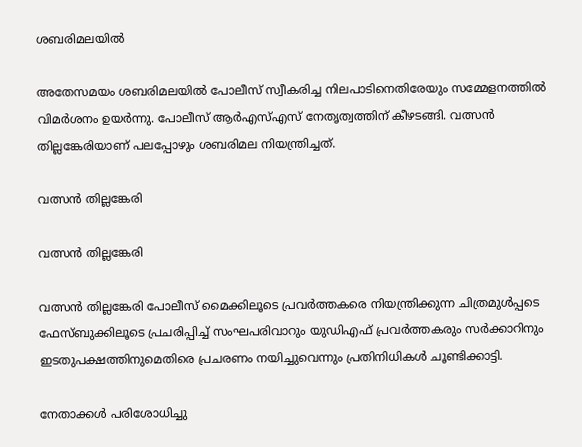ശബരിമലയില്‍

അതേസമയം ശബരിമലയില്‍ പോലീസ് സ്വീകരിച്ച നിലപാടിനെതിരേയും സമ്മേളനത്തില്‍ വിമര്‍ശനം ഉയര്‍ന്നു. പോലീസ് ആര്‍എസ്എസ് നേതൃത്വത്തിന് കീഴടങ്ങി. വത്സന്‍ തില്ലങ്കേരിയാണ് പലപ്പോഴും ശബരിമല നിയന്ത്രിച്ചത്.

വത്സന്‍ തില്ലങ്കേരി

വത്സന്‍ തില്ലങ്കേരി

വത്സന്‍ തില്ലങ്കേരി പോലീസ് മൈക്കിലൂടെ പ്രവര്‍ത്തകരെ നിയന്ത്രിക്കുന്ന ചിത്രമുള്‍പ്പടെ ഫേസ്ബുക്കിലൂടെ പ്രചരിപ്പിച്ച് സംഘപരിവാറും യുഡിഎഫ് പ്രവര്‍ത്തകരും സര്‍ക്കാറിനും ഇടതുപക്ഷത്തിനുമെതിരെ പ്രചരണം നയിച്ചുവെന്നും പ്രതിനിധികള്‍ ചൂണ്ടിക്കാട്ടി.

നേതാക്കള്‍ പരിശോധിച്ചു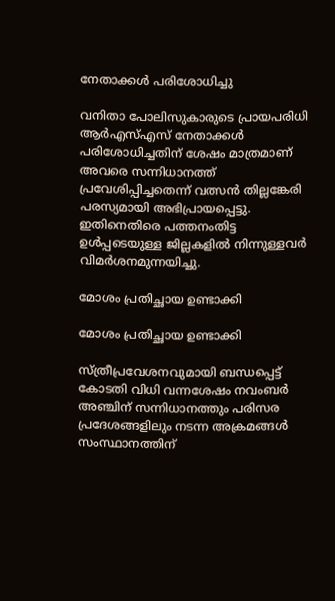നേതാക്കള്‍ പരിശോധിച്ചു

വനിതാ പോലിസുകാരുടെ പ്രായപരിധി ആര്‍എസ്എസ് നേതാക്കള്‍ പരിശോധിച്ചതിന് ശേഷം മാത്രമാണ് അവരെ സന്നിധാനത്ത് പ്രവേശിപ്പിച്ചതെന്ന് വത്സന്‍ തില്ലങ്കേരി പരസ്യമായി അഭിപ്രായപ്പെട്ടു. ഇതിനെതിരെ പത്തനംതിട്ട ഉള്‍പ്പടെയുള്ള ജില്ലകളില്‍ നിന്നുള്ളവര്‍ വിമര്‍ശനമുന്നയിച്ചു.

മോശം പ്രതിച്ഛായ ഉണ്ടാക്കി

മോശം പ്രതിച്ഛായ ഉണ്ടാക്കി

സ്ത്രീപ്രവേശനവുമായി ബന്ധപ്പെട്ട് കോടതി വിധി വന്നശേഷം നവംബര്‍ അഞ്ചിന് സന്നിധാനത്തും പരിസര പ്രദേശങ്ങളിലും നടന്ന അക്രമങ്ങള്‍ സംസ്ഥാനത്തിന്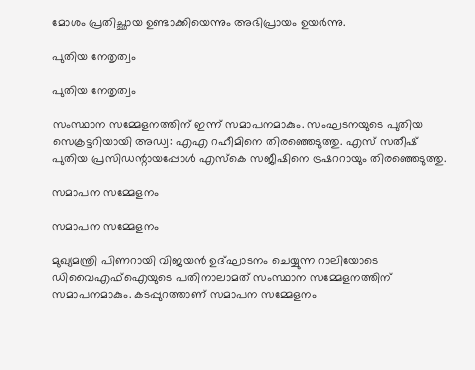മോശം പ്രതിച്ഛായ ഉണ്ടാക്കിയെന്നും അഭിപ്രായം ഉയര്‍ന്നു.

പുതിയ നേതൃത്വം

പുതിയ നേതൃത്വം

സംസ്ഥാന സമ്മേളനത്തിന് ഇന്ന് സമാപനമാകും. സംഘടനയുടെ പുതിയ സെക്രട്ടറിയായി അഡ്വ: എഎ റഹീമിനെ തിരഞ്ഞെടുത്തു. എസ് സതീഷ് പുതിയ പ്രസിഡന്റായപ്പോള്‍ എസ്‌കെ സജീഷിനെ ട്രഷററായും തിരഞ്ഞെടുത്തു.

സമാപന സമ്മേളനം

സമാപന സമ്മേളനം

മുഖ്യമന്ത്രി പിണറായി വിജയന്‍ ഉദ്ഘാടനം ചെയ്യുന്ന റാലിയോടെ ഡിവൈഎഫ്‌ഐയുടെ പതിനാലാമത് സംസ്ഥാന സമ്മേളനത്തിന് സമാപനമാകും. കടപ്പുറത്താണ് സമാപന സമ്മേളനം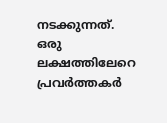നടക്കുന്നത്. ഒരു ലക്ഷത്തിലേറെ പ്രവര്‍ത്തകര്‍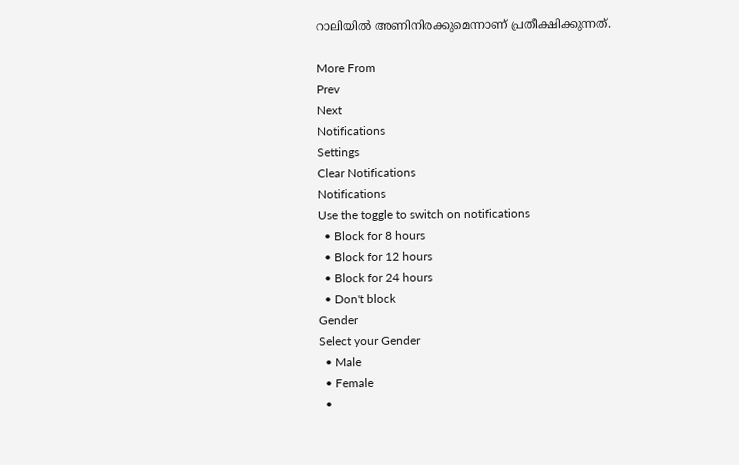റാലിയില്‍ അണിനിരക്കുമെന്നാണ് പ്രതീക്ഷിക്കുന്നത്.

More From
Prev
Next
Notifications
Settings
Clear Notifications
Notifications
Use the toggle to switch on notifications
  • Block for 8 hours
  • Block for 12 hours
  • Block for 24 hours
  • Don't block
Gender
Select your Gender
  • Male
  • Female
  •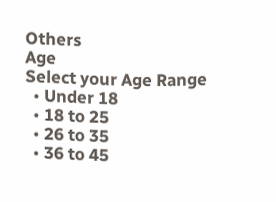Others
Age
Select your Age Range
  • Under 18
  • 18 to 25
  • 26 to 35
  • 36 to 45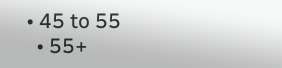• 45 to 55
  • 55+